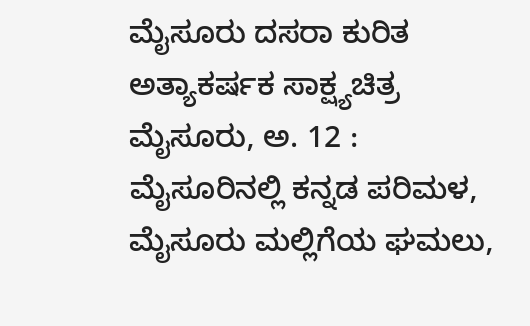ಮೈಸೂರು ದಸರಾ ಕುರಿತ ಅತ್ಯಾಕರ್ಷಕ ಸಾಕ್ಷ್ಯಚಿತ್ರ
ಮೈಸೂರು, ಅ. 12 : ಮೈಸೂರಿನಲ್ಲಿ ಕನ್ನಡ ಪರಿಮಳ, ಮೈಸೂರು ಮಲ್ಲಿಗೆಯ ಘಮಲು,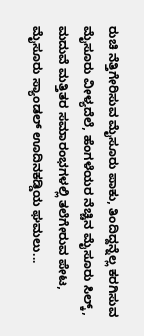ರುಚಿ ನೆತ್ತಿಗೇರಿಸುವ ಮೈಸೂರು ಪಾಕು, ತಿಂದಿದ್ದನ್ನೆಲ್ಲ ಕರಗಿಸುವ ಮೈಸೂರು ವೀಳ್ಯದೆಲೆ, ಹೆಂಗಳೆಯರ ನೆಚ್ಚಿನ ಮೈಸೂರು ಸಿಲ್ಕ್, ಮದುವೆ ಮತ್ತಿತರ ಸಮಾರಂಭಗಳಲ್ಲಿ ತಲೆಗೇರುವ ಪೇಟ, ಮೈಸೂರು ಸ್ಯಾಂಡಲ್ ಊದಿನಕಡ್ಡಿಯ ಘಮಲು...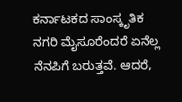ಕರ್ನಾಟಕದ ಸಾಂಸ್ಕೃತಿಕ ನಗರಿ ಮೈಸೂರೆಂದರೆ ಏನೆಲ್ಲ ನೆನಪಿಗೆ ಬರುತ್ತವೆ. ಆದರೆ,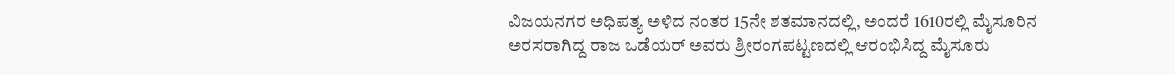ವಿಜಯನಗರ ಅಧಿಪತ್ಯ ಅಳಿದ ನಂತರ 15ನೇ ಶತಮಾನದಲ್ಲಿ, ಅಂದರೆ 1610ರಲ್ಲಿ ಮೈಸೂರಿನ ಅರಸರಾಗಿದ್ದ ರಾಜ ಒಡೆಯರ್ ಅವರು ಶ್ರೀರಂಗಪಟ್ಟಣದಲ್ಲಿ ಆರಂಭಿಸಿದ್ದ ಮೈಸೂರು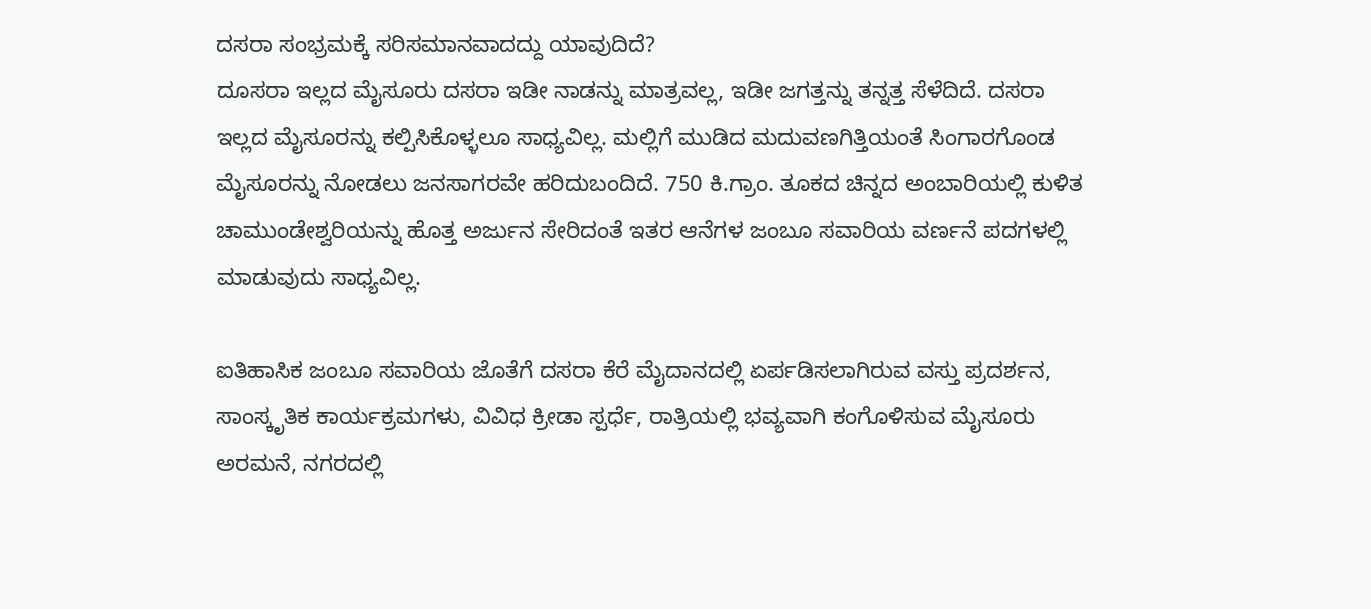ದಸರಾ ಸಂಭ್ರಮಕ್ಕೆ ಸರಿಸಮಾನವಾದದ್ದು ಯಾವುದಿದೆ?
ದೂಸರಾ ಇಲ್ಲದ ಮೈಸೂರು ದಸರಾ ಇಡೀ ನಾಡನ್ನು ಮಾತ್ರವಲ್ಲ, ಇಡೀ ಜಗತ್ತನ್ನು ತನ್ನತ್ತ ಸೆಳೆದಿದೆ. ದಸರಾ ಇಲ್ಲದ ಮೈಸೂರನ್ನು ಕಲ್ಪಿಸಿಕೊಳ್ಳಲೂ ಸಾಧ್ಯವಿಲ್ಲ. ಮಲ್ಲಿಗೆ ಮುಡಿದ ಮದುವಣಗಿತ್ತಿಯಂತೆ ಸಿಂಗಾರಗೊಂಡ ಮೈಸೂರನ್ನು ನೋಡಲು ಜನಸಾಗರವೇ ಹರಿದುಬಂದಿದೆ. 750 ಕಿ.ಗ್ರಾಂ. ತೂಕದ ಚಿನ್ನದ ಅಂಬಾರಿಯಲ್ಲಿ ಕುಳಿತ ಚಾಮುಂಡೇಶ್ವರಿಯನ್ನು ಹೊತ್ತ ಅರ್ಜುನ ಸೇರಿದಂತೆ ಇತರ ಆನೆಗಳ ಜಂಬೂ ಸವಾರಿಯ ವರ್ಣನೆ ಪದಗಳಲ್ಲಿ ಮಾಡುವುದು ಸಾಧ್ಯವಿಲ್ಲ.

ಐತಿಹಾಸಿಕ ಜಂಬೂ ಸವಾರಿಯ ಜೊತೆಗೆ ದಸರಾ ಕೆರೆ ಮೈದಾನದಲ್ಲಿ ಏರ್ಪಡಿಸಲಾಗಿರುವ ವಸ್ತು ಪ್ರದರ್ಶನ, ಸಾಂಸ್ಕೃತಿಕ ಕಾರ್ಯಕ್ರಮಗಳು, ವಿವಿಧ ಕ್ರೀಡಾ ಸ್ಪರ್ಧೆ, ರಾತ್ರಿಯಲ್ಲಿ ಭವ್ಯವಾಗಿ ಕಂಗೊಳಿಸುವ ಮೈಸೂರು ಅರಮನೆ, ನಗರದಲ್ಲಿ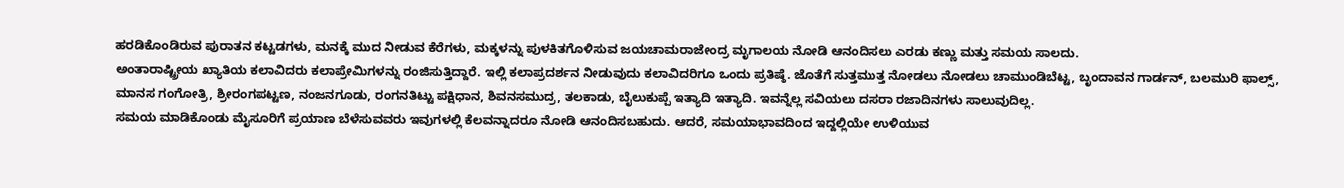ಹರಡಿಕೊಂಡಿರುವ ಪುರಾತನ ಕಟ್ಟಡಗಳು, ಮನಕ್ಕೆ ಮುದ ನೀಡುವ ಕೆರೆಗಳು, ಮಕ್ಕಳನ್ನು ಪುಳಕಿತಗೊಳಿಸುವ ಜಯಚಾಮರಾಜೇಂದ್ರ ಮೃಗಾಲಯ ನೋಡಿ ಆನಂದಿಸಲು ಎರಡು ಕಣ್ಣು ಮತ್ತು ಸಮಯ ಸಾಲದು.
ಅಂತಾರಾಷ್ಟ್ರೀಯ ಖ್ಯಾತಿಯ ಕಲಾವಿದರು ಕಲಾಪ್ರೇಮಿಗಳನ್ನು ರಂಜಿಸುತ್ತಿದ್ದಾರೆ. ಇಲ್ಲಿ ಕಲಾಪ್ರದರ್ಶನ ನೀಡುವುದು ಕಲಾವಿದರಿಗೂ ಒಂದು ಪ್ರತಿಷ್ಠೆ. ಜೊತೆಗೆ ಸುತ್ತಮುತ್ತ ನೋಡಲು ನೋಡಲು ಚಾಮುಂಡಿಬೆಟ್ಟ, ಬೃಂದಾವನ ಗಾರ್ಡನ್, ಬಲಮುರಿ ಫಾಲ್ಸ್, ಮಾನಸ ಗಂಗೋತ್ರಿ, ಶ್ರೀರಂಗಪಟ್ಟಣ, ನಂಜನಗೂಡು, ರಂಗನತಿಟ್ಟು ಪಕ್ಷಿಧಾನ, ಶಿವನಸಮುದ್ರ, ತಲಕಾಡು, ಬೈಲುಕುಪ್ಪೆ ಇತ್ಯಾದಿ ಇತ್ಯಾದಿ. ಇವನ್ನೆಲ್ಲ ಸವಿಯಲು ದಸರಾ ರಜಾದಿನಗಳು ಸಾಲುವುದಿಲ್ಲ.
ಸಮಯ ಮಾಡಿಕೊಂಡು ಮೈಸೂರಿಗೆ ಪ್ರಯಾಣ ಬೆಳೆಸುವವರು ಇವುಗಳಲ್ಲಿ ಕೆಲವನ್ನಾದರೂ ನೋಡಿ ಆನಂದಿಸಬಹುದು. ಆದರೆ, ಸಮಯಾಭಾವದಿಂದ ಇದ್ದಲ್ಲಿಯೇ ಉಳಿಯುವ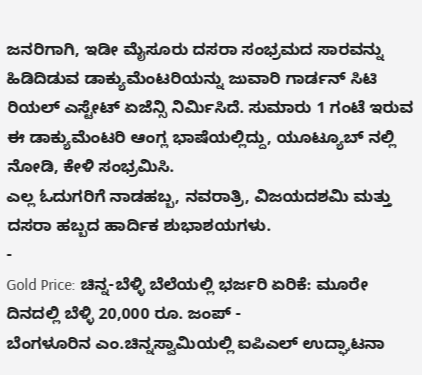ಜನರಿಗಾಗಿ, ಇಡೀ ಮೈಸೂರು ದಸರಾ ಸಂಭ್ರಮದ ಸಾರವನ್ನು ಹಿಡಿದಿಡುವ ಡಾಕ್ಯುಮೆಂಟರಿಯನ್ನು ಜುವಾರಿ ಗಾರ್ಡನ್ ಸಿಟಿ ರಿಯಲ್ ಎಸ್ಟೇಟ್ ಏಜೆನ್ಸಿ ನಿರ್ಮಿಸಿದೆ. ಸುಮಾರು 1 ಗಂಟೆ ಇರುವ ಈ ಡಾಕ್ಯುಮೆಂಟರಿ ಆಂಗ್ಲ ಭಾಷೆಯಲ್ಲಿದ್ದು, ಯೂಟ್ಯೂಬ್ ನಲ್ಲಿ ನೋಡಿ, ಕೇಳಿ ಸಂಭ್ರಮಿಸಿ.
ಎಲ್ಲ ಓದುಗರಿಗೆ ನಾಡಹಬ್ಬ, ನವರಾತ್ರಿ, ವಿಜಯದಶಮಿ ಮತ್ತು ದಸರಾ ಹಬ್ಬದ ಹಾರ್ದಿಕ ಶುಭಾಶಯಗಳು.
-
Gold Price: ಚಿನ್ನ-ಬೆಳ್ಳಿ ಬೆಲೆಯಲ್ಲಿ ಭರ್ಜರಿ ಏರಿಕೆ: ಮೂರೇ ದಿನದಲ್ಲಿ ಬೆಳ್ಳಿ 20,000 ರೂ. ಜಂಪ್ -
ಬೆಂಗಳೂರಿನ ಎಂ.ಚಿನ್ನಸ್ವಾಮಿಯಲ್ಲಿ ಐಪಿಎಲ್ ಉದ್ಘಾಟನಾ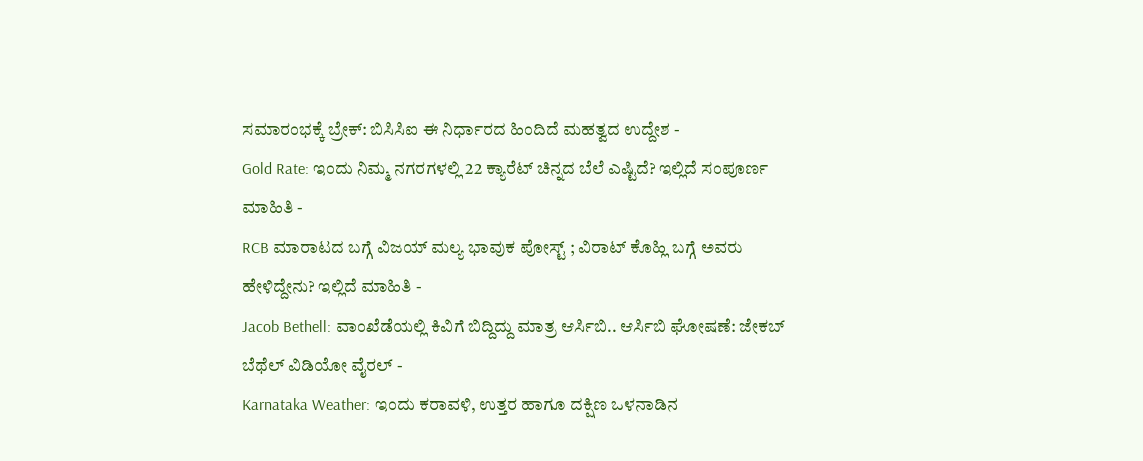ಸಮಾರಂಭಕ್ಕೆ ಬ್ರೇಕ್: ಬಿಸಿಸಿಐ ಈ ನಿರ್ಧಾರದ ಹಿಂದಿದೆ ಮಹತ್ವದ ಉದ್ದೇಶ -
Gold Rate: ಇಂದು ನಿಮ್ಮ ನಗರಗಳಲ್ಲಿ 22 ಕ್ಯಾರೆಟ್ ಚಿನ್ನದ ಬೆಲೆ ಎಷ್ಟಿದೆ? ಇಲ್ಲಿದೆ ಸಂಪೂರ್ಣ ಮಾಹಿತಿ -
RCB ಮಾರಾಟದ ಬಗ್ಗೆ ವಿಜಯ್ ಮಲ್ಯ ಭಾವುಕ ಪೋಸ್ಟ್ ; ವಿರಾಟ್ ಕೊಹ್ಲಿ ಬಗ್ಗೆ ಅವರು ಹೇಳಿದ್ದೇನು? ಇಲ್ಲಿದೆ ಮಾಹಿತಿ -
Jacob Bethell: ವಾಂಖೆಡೆಯಲ್ಲಿ ಕಿವಿಗೆ ಬಿದ್ದಿದ್ದು ಮಾತ್ರ ಆರ್ಸಿಬಿ.. ಆರ್ಸಿಬಿ ಘೋಷಣೆ: ಜೇಕಬ್ ಬೆಥೆಲ್ ವಿಡಿಯೋ ವೈರಲ್ -
Karnataka Weather: ಇಂದು ಕರಾವಳಿ, ಉತ್ತರ ಹಾಗೂ ದಕ್ಷಿಣ ಒಳನಾಡಿನ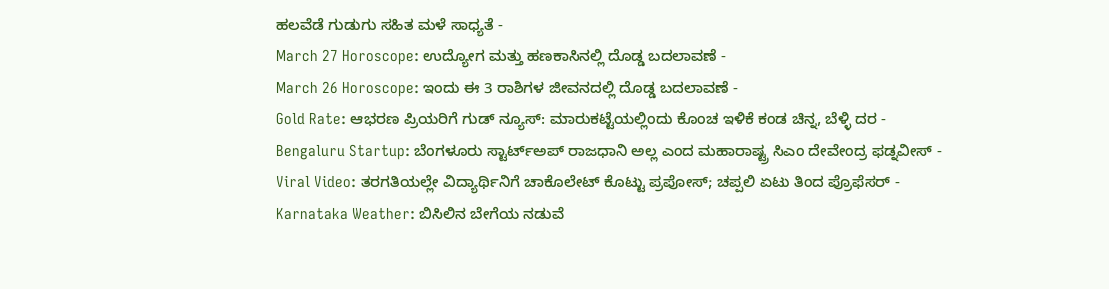ಹಲವೆಡೆ ಗುಡುಗು ಸಹಿತ ಮಳೆ ಸಾಧ್ಯತೆ -
March 27 Horoscope: ಉದ್ಯೋಗ ಮತ್ತು ಹಣಕಾಸಿನಲ್ಲಿ ದೊಡ್ಡ ಬದಲಾವಣೆ -
March 26 Horoscope: ಇಂದು ಈ 3 ರಾಶಿಗಳ ಜೀವನದಲ್ಲಿ ದೊಡ್ಡ ಬದಲಾವಣೆ -
Gold Rate: ಆಭರಣ ಪ್ರಿಯರಿಗೆ ಗುಡ್ ನ್ಯೂಸ್: ಮಾರುಕಟ್ಟೆಯಲ್ಲಿಂದು ಕೊಂಚ ಇಳಿಕೆ ಕಂಡ ಚಿನ್ನ, ಬೆಳ್ಳಿ ದರ -
Bengaluru Startup: ಬೆಂಗಳೂರು ಸ್ಟಾರ್ಟ್ಅಪ್ ರಾಜಧಾನಿ ಅಲ್ಲ ಎಂದ ಮಹಾರಾಷ್ಟ್ರ ಸಿಎಂ ದೇವೇಂದ್ರ ಫಡ್ನವೀಸ್ -
Viral Video: ತರಗತಿಯಲ್ಲೇ ವಿದ್ಯಾರ್ಥಿನಿಗೆ ಚಾಕೊಲೇಟ್ ಕೊಟ್ಟು ಪ್ರಪೋಸ್; ಚಪ್ಪಲಿ ಏಟು ತಿಂದ ಪ್ರೊಫೆಸರ್ -
Karnataka Weather: ಬಿಸಿಲಿನ ಬೇಗೆಯ ನಡುವೆ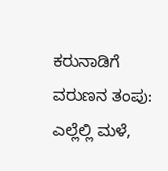ಕರುನಾಡಿಗೆ ವರುಣನ ತಂಪು: ಎಲ್ಲೆಲ್ಲಿ ಮಳೆ,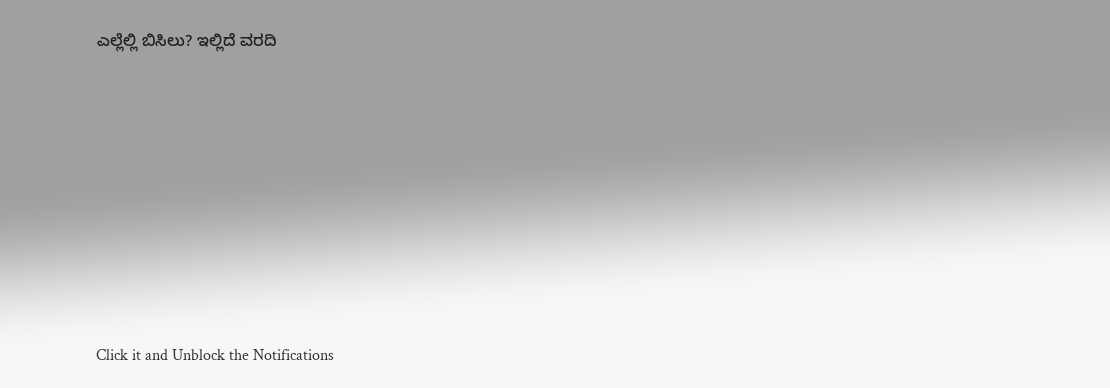ಎಲ್ಲೆಲ್ಲಿ ಬಿಸಿಲು? ಇಲ್ಲಿದೆ ವರದಿ












Click it and Unblock the Notifications